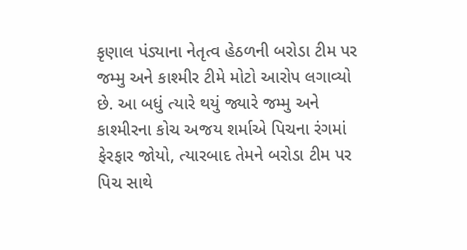કૃણાલ પંડ્યાના નેતૃત્વ હેઠળની બરોડા ટીમ પર જમ્મુ અને કાશ્મીર ટીમે મોટો આરોપ લગાવ્યો છે. આ બધું ત્યારે થયું જ્યારે જમ્મુ અને કાશ્મીરના કોચ અજય શર્માએ પિચના રંગમાં ફેરફાર જોયો, ત્યારબાદ તેમને બરોડા ટીમ પર પિચ સાથે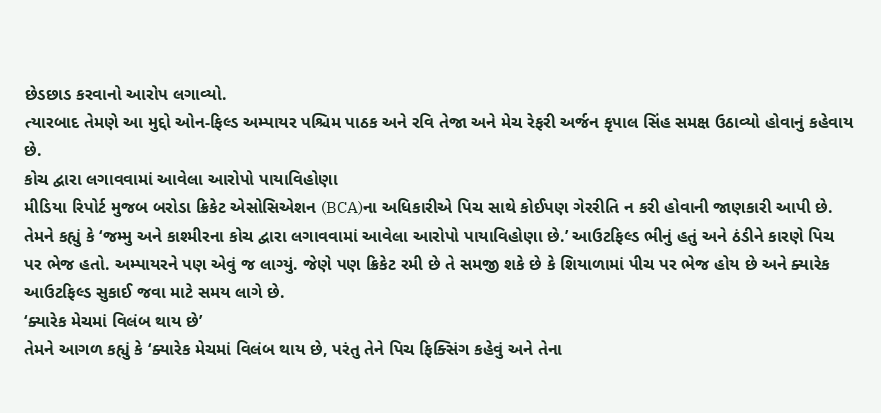છેડછાડ કરવાનો આરોપ લગાવ્યો.
ત્યારબાદ તેમણે આ મુદ્દો ઓન-ફિલ્ડ અમ્પાયર પશ્ચિમ પાઠક અને રવિ તેજા અને મેચ રેફરી અર્જન કૃપાલ સિંહ સમક્ષ ઉઠાવ્યો હોવાનું કહેવાય છે.
કોચ દ્વારા લગાવવામાં આવેલા આરોપો પાયાવિહોણા
મીડિયા રિપોર્ટ મુજબ બરોડા ક્રિકેટ એસોસિએશન (BCA)ના અધિકારીએ પિચ સાથે કોઈપણ ગેરરીતિ ન કરી હોવાની જાણકારી આપી છે. તેમને કહ્યું કે ‘જમ્મુ અને કાશ્મીરના કોચ દ્વારા લગાવવામાં આવેલા આરોપો પાયાવિહોણા છે.’ આઉટફિલ્ડ ભીનું હતું અને ઠંડીને કારણે પિચ પર ભેજ હતો. અમ્પાયરને પણ એવું જ લાગ્યું. જેણે પણ ક્રિકેટ રમી છે તે સમજી શકે છે કે શિયાળામાં પીચ પર ભેજ હોય છે અને ક્યારેક આઉટફિલ્ડ સુકાઈ જવા માટે સમય લાગે છે.
‘ક્યારેક મેચમાં વિલંબ થાય છે’
તેમને આગળ કહ્યું કે ‘ક્યારેક મેચમાં વિલંબ થાય છે, પરંતુ તેને પિચ ફિક્સિંગ કહેવું અને તેના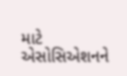માટે એસોસિએશનને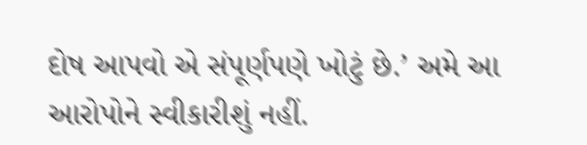દોષ આપવો એ સંપૂર્ણપણે ખોટું છે.’ અમે આ આરોપોને સ્વીકારીશું નહીં.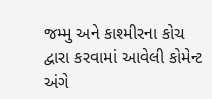જમ્મુ અને કાશ્મીરના કોચ દ્વારા કરવામાં આવેલી કોમેન્ટ અંગે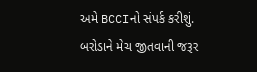અમે BCCIનો સંપર્ક કરીશું.
બરોડાને મેચ જીતવાની જરૂર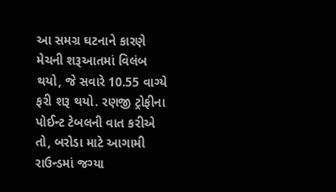આ સમગ્ર ઘટનાને કારણે મેચની શરૂઆતમાં વિલંબ થયો, જે સવારે 10.55 વાગ્યે ફરી શરૂ થયો. રણજી ટ્રોફીના પોઈન્ટ ટેબલની વાત કરીએ તો, બરોડા માટે આગામી રાઉન્ડમાં જગ્યા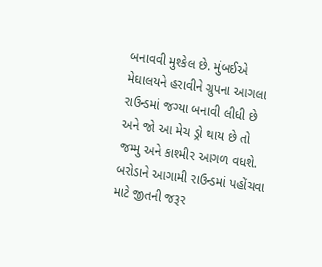બનાવવી મુશ્કેલ છે. મુંબઈએ મેઘાલયને હરાવીને ગ્રુપના આગલા રાઉન્ડમાં જગ્યા બનાવી લીધી છે અને જો આ મેચ ડ્રો થાય છે તો જમ્મુ અને કાશ્મીર આગળ વધશે. બરોડાને આગામી રાઉન્ડમાં પહોંચવા માટે જીતની જરૂર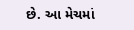છે. આ મેચમાં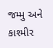જમ્મુ અને કાશ્મીર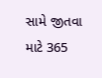સામે જીતવા માટે 365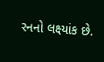રનનો લક્ષ્યાંક છે.